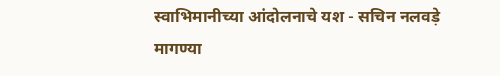स्वाभिमानीच्या आंदोलनाचे यश - सचिन नलवड़े मागण्या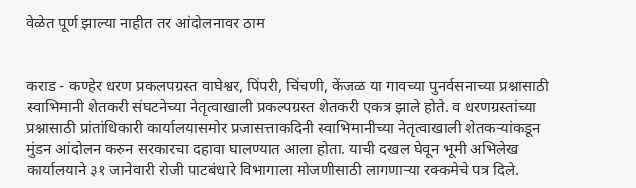वेळेत पूर्ण झाल्या नाहीत तर आंदोलनावर ठाम


कराड - कण्हेर धरण प्रकलपग्रस्त वाघेश्वर, पिंपरी, चिंचणी, केंजळ या गावच्या पुनर्वसनाच्या प्रश्नासाठी स्वाभिमानी शेतकरी संघटनेच्या नेतृत्वाखाली प्रकल्पग्रस्त शेतकरी एकत्र झाले होते. व धरणग्रस्तांच्या प्रश्नासाठी प्रांतांधिकारी कार्यालयासमोर प्रजासत्ताकदिनी स्वाभिमानीच्या नेतृत्वाखाली शेतकऱ्यांकडून मुंडन आंदोलन करुन सरकारचा दहावा घालण्यात आला होता. याची दखल घेवून भूमी अभिलेख कार्यालयाने ३१ जानेवारी रोजी पाटबंधारे विभागाला मोजणीसाठी लागणाऱ्या रक्कमेचे पत्र दिले.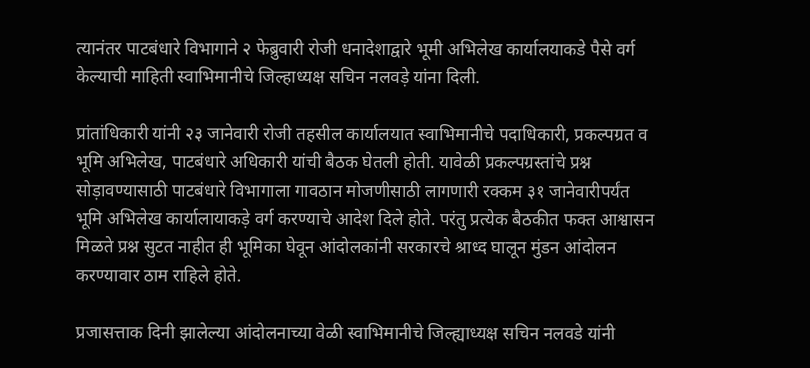त्यानंतर पाटबंधारे विभागाने २ फेब्रुवारी रोजी धनादेशाद्वारे भूमी अभिलेख कार्यालयाकडे पैसे वर्ग केल्याची माहिती स्वाभिमानीचे जिल्हाध्यक्ष सचिन नलवड़े यांना दिली.

प्रांतांधिकारी यांनी २३ जानेवारी रोजी तहसील कार्यालयात स्वाभिमानीचे पदाधिकारी, प्रकल्पग्रत व भूमि अभिलेख, पाटबंधारे अधिकारी यांची बैठक घेतली होती. यावेळी प्रकल्पग्रस्तांचे प्रश्न सोड़ावण्यासाठी पाटबंधारे विभागाला गावठान मोजणीसाठी लागणारी रक्कम ३१ जानेवारीपर्यंत भूमि अभिलेख कार्यालायाकड़े वर्ग करण्याचे आदेश दिले होते. परंतु प्रत्येक बैठकीत फक्त आश्वासन मिळते प्रश्न सुटत नाहीत ही भूमिका घेवून आंदोलकांनी सरकारचे श्राध्द घालून मुंडन आंदोलन करण्यावार ठाम राहिले होते.

प्रजासत्ताक दिनी झालेल्या आंदोलनाच्या वेळी स्वाभिमानीचे जिल्ह्याध्यक्ष सचिन नलवडे यांनी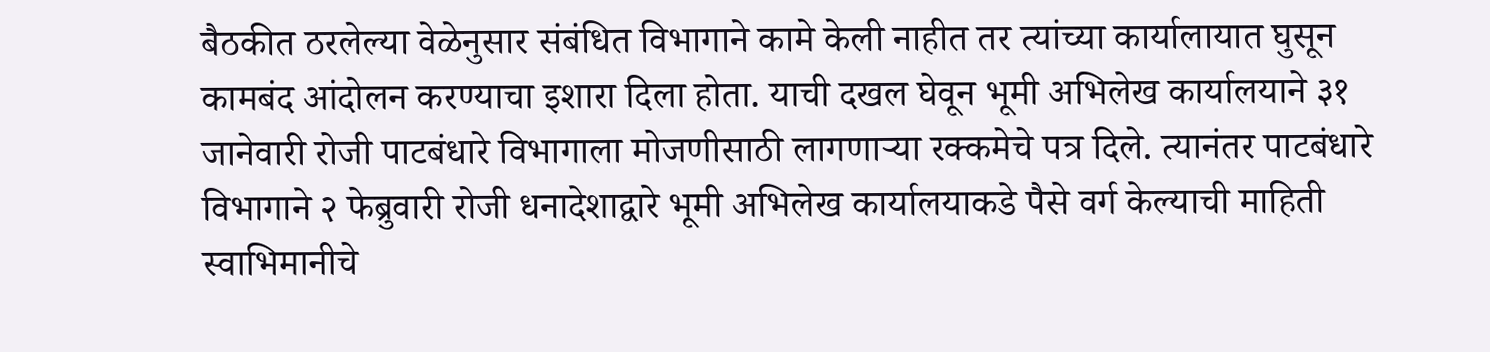बैठकीत ठरलेल्या वेळेनुसार संबंधित विभागाने कामे केली नाहीत तर त्यांच्या कार्यालायात घुसून कामबंद आंदोलन करण्याचा इशारा दिला होता. याची दखल घेवून भूमी अभिलेख कार्यालयाने ३१ जानेवारी रोजी पाटबंधारे विभागाला मोजणीसाठी लागणाऱ्या रक्कमेचे पत्र दिले. त्यानंतर पाटबंधारे विभागाने २ फेब्रुवारी रोजी धनादेशाद्वारे भूमी अभिलेख कार्यालयाकडे पैसे वर्ग केल्याची माहिती स्वाभिमानीचे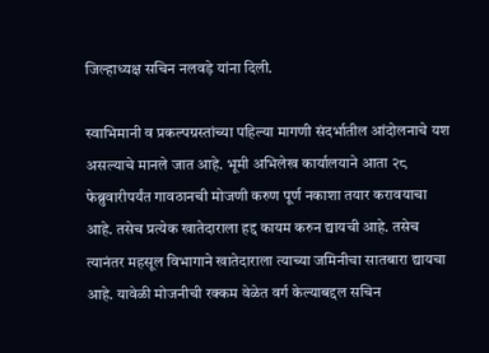जिल्हाध्यक्ष सचिन नलवड़े यांना दिली.

स्वाभिमानी व प्रकल्पग्रस्तांच्या पहिल्या मागणी संदर्भातील आंदोलनाचे यश असल्याचे मानले जात आहे. भूमी अभिलेख कार्यालयाने आता २८ फेब्रुवारीपर्यंत गावठानची मोजणी करुण पूर्ण नकाशा तयार करावयाचा आहे. तसेच प्रत्येक खातेदाराला हद्द कायम करुन द्यायची आहे. तसेच त्यानंतर महसूल विभागाने खातेदाराला त्याच्या जमिनीचा सातबारा द्यायचा आहे. यावेळी मोजनीची रक्कम वेळेत वर्ग केल्याबद्दल सचिन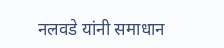नलवडे यांनी समाधान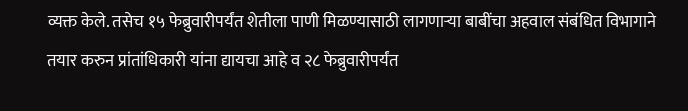व्यक्त केले. तसेच १५ फेब्रुवारीपर्यंत शेतीला पाणी मिळण्यासाठी लागणाऱ्या बाबींचा अहवाल संबंधित विभागाने तयार करुन प्रांतांधिकारी यांना द्यायचा आहे व २८ फेब्रुवारीपर्यंत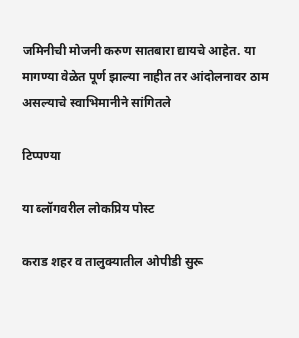जमिनीची मोजनी करुण सातबारा द्यायचे आहेत. या मागण्या वेळेत पूर्ण झाल्या नाहीत तर आंदोलनावर ठाम असल्याचे स्वाभिमानीने सांगितले

टिप्पण्या

या ब्लॉगवरील लोकप्रिय पोस्ट

कराड शहर व तालुक्यातील ओपीडी सुरू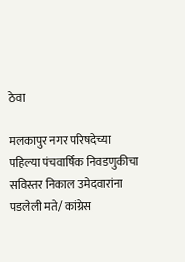ठेवा

मलकापुर नगर परिषदेच्या पहिल्या पंचवार्षिक निवडणुकीचा सविस्तर निकाल उमेदवारांना पडलेली मते/ कांग्रेस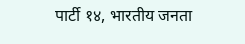पार्टी १४, भारतीय जनता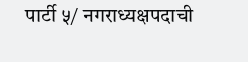पार्टी ५/ नगराध्यक्षपदाची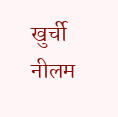खुर्ची नीलम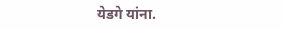येडगे यांना.